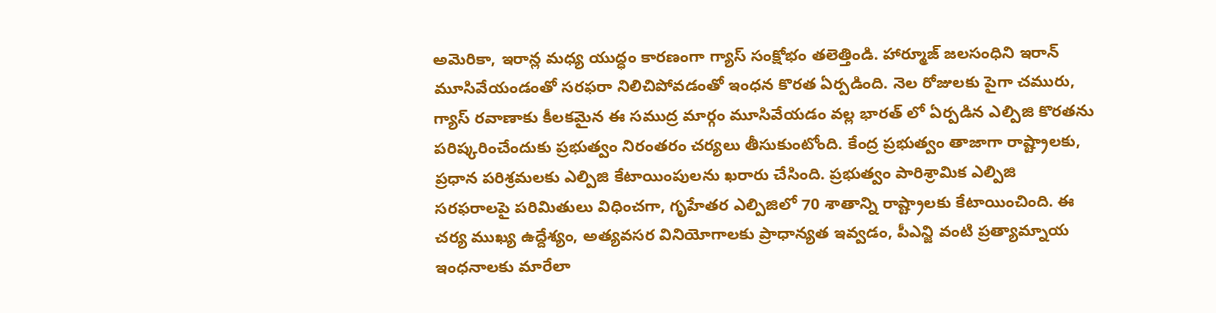అమెరికా, ఇరాన్ల మధ్య యుద్ధం కారణంగా గ్యాస్ సంక్షోభం తలెత్తిండి. హార్మూజ్ జలసంధిని ఇరాన్ మూసివేయండంతో సరఫరా నిలిచిపోవడంతో ఇంధన కొరత ఏర్పడింది. నెల రోజులకు పైగా చమురు, గ్యాస్ రవాణాకు కీలకమైన ఈ సముద్ర మార్గం మూసివేయడం వల్ల భారత్ లో ఏర్పడిన ఎల్పిజి కొరతను పరిష్కరించేందుకు ప్రభుత్వం నిరంతరం చర్యలు తీసుకుంటోంది. కేంద్ర ప్రభుత్వం తాజాగా రాష్ట్రాలకు, ప్రధాన పరిశ్రమలకు ఎల్పిజి కేటాయింపులను ఖరారు చేసింది. ప్రభుత్వం పారిశ్రామిక ఎల్పిజి సరఫరాలపై పరిమితులు విధించగా, గృహేతర ఎల్పిజిలో 70 శాతాన్ని రాష్ట్రాలకు కేటాయించింది. ఈ చర్య ముఖ్య ఉద్దేశ్యం, అత్యవసర వినియోగాలకు ప్రాధాన్యత ఇవ్వడం, పీఎన్జి వంటి ప్రత్యామ్నాయ ఇంధనాలకు మారేలా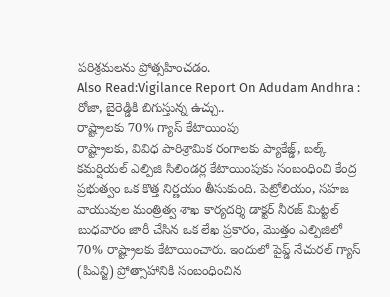పరిశ్రమలను ప్రోత్సహించడం.
Also Read:Vigilance Report On Adudam Andhra : రోజా, బైరెడ్డికి బిగుస్తున్న ఉచ్చు..
రాష్ట్రాలకు 70% గ్యాస్ కేటాయింపు
రాష్ట్రాలకు, వివిధ పారిశ్రామిక రంగాలకు ప్యాకేజ్డ్, బల్క్ కమర్షియల్ ఎల్పిజి సిలిండర్ల కేటాయింపుకు సంబంధించి కేంద్ర ప్రభుత్వం ఒక కొత్త నిర్ణయం తీసుకుంది. పెట్రోలియం, సహజ వాయువుల మంత్రిత్వ శాఖ కార్యదర్శి డాక్టర్ నీరజ్ మిట్టల్ బుధవారం జారీ చేసిన ఒక లేఖ ప్రకారం, మొత్తం ఎల్పిజిలో 70% రాష్ట్రాలకు కేటాయించారు. ఇందులో పైప్డ్ నేచురల్ గ్యాస్ (పిఎన్జి) ప్రోత్సాహానికి సంబంధించిన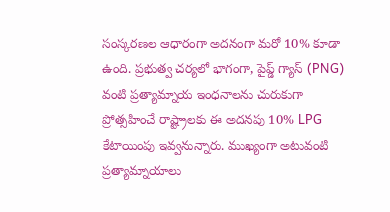సంస్కరణల ఆధారంగా అదనంగా మరో 10% కూడా ఉంది. ప్రభుత్వ చర్యలో భాగంగా, పైప్డ్ గ్యాస్ (PNG) వంటి ప్రత్యామ్నాయ ఇంధనాలను చురుకుగా ప్రోత్సహించే రాష్ట్రాలకు ఈ అదనపు 10% LPG కేటాయింపు ఇవ్వనున్నారు. ముఖ్యంగా అటువంటి ప్రత్యామ్నాయాలు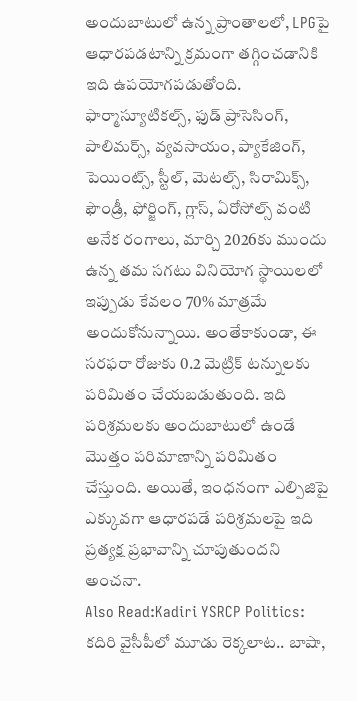అందుబాటులో ఉన్న ప్రాంతాలలో, LPGపై ఆధారపడటాన్ని క్రమంగా తగ్గించడానికి ఇది ఉపయోగపడుతోంది.
ఫార్మాస్యూటికల్స్, ఫుడ్ ప్రాసెసింగ్, పాలిమర్స్, వ్యవసాయం, ప్యాకేజింగ్, పెయింట్స్, స్టీల్, మెటల్స్, సిరామిక్స్, ఫౌండ్రీ, ఫోర్జింగ్, గ్లాస్, ఏరోసోల్స్ వంటి అనేక రంగాలు, మార్చి 2026కు ముందు ఉన్న తమ సగటు వినియోగ స్థాయిలలో ఇప్పుడు కేవలం 70% మాత్రమే అందుకోనున్నాయి. అంతేకాకుండా, ఈ సరఫరా రోజుకు 0.2 మెట్రిక్ టన్నులకు పరిమితం చేయబడుతుంది. ఇది పరిశ్రమలకు అందుబాటులో ఉండే మొత్తం పరిమాణాన్ని పరిమితం చేస్తుంది. అయితే, ఇంధనంగా ఎల్పిజిపై ఎక్కువగా ఆధారపడే పరిశ్రమలపై ఇది ప్రత్యక్ష ప్రభావాన్ని చూపుతుందని అంచనా.
Also Read:Kadiri YSRCP Politics: కదిరి వైసీపీలో మూడు రెక్కలాట.. బాషా,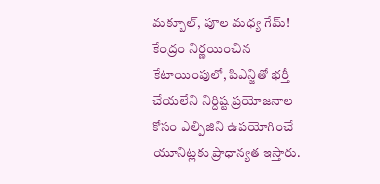మక్బూల్, పూల మధ్య గేమ్!
కేంద్రం నిర్ణయించిన కేటాయింపులో, పిఎన్జితో భర్తీ చేయలేని నిర్దిష్ట ప్రయోజనాల కోసం ఎల్పిజిని ఉపయోగించే యూనిట్లకు ప్రాధాన్యత ఇస్తారు.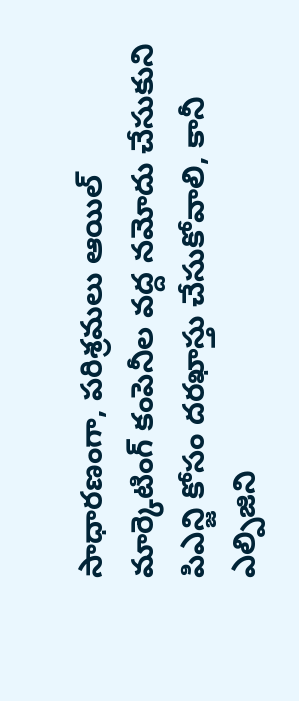సాధారణంగా, పరిశ్రమలు ఆయిల్ మార్కెటింగ్ కంపెనీల వద్ద నమోదు చేసుకుని పిఎన్జి కోసం దరఖాస్తు చేసుకోవాలి, కానీ ఎల్పిజిని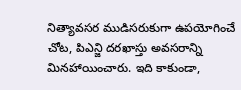నిత్యావసర ముడిసరుకుగా ఉపయోగించే చోట, పిఎన్జి దరఖాస్తు అవసరాన్ని మినహాయించారు. ఇది కాకుండా,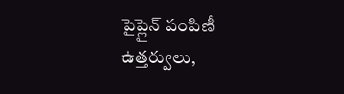పైప్లైన్ పంపిణీ ఉత్తర్వులు,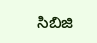సిబిజి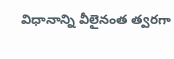విధానాన్ని వీలైనంత త్వరగా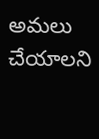అమలు చేయాలని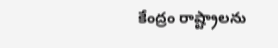కేంద్రం రాష్ట్రాలను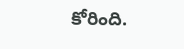కోరింది.